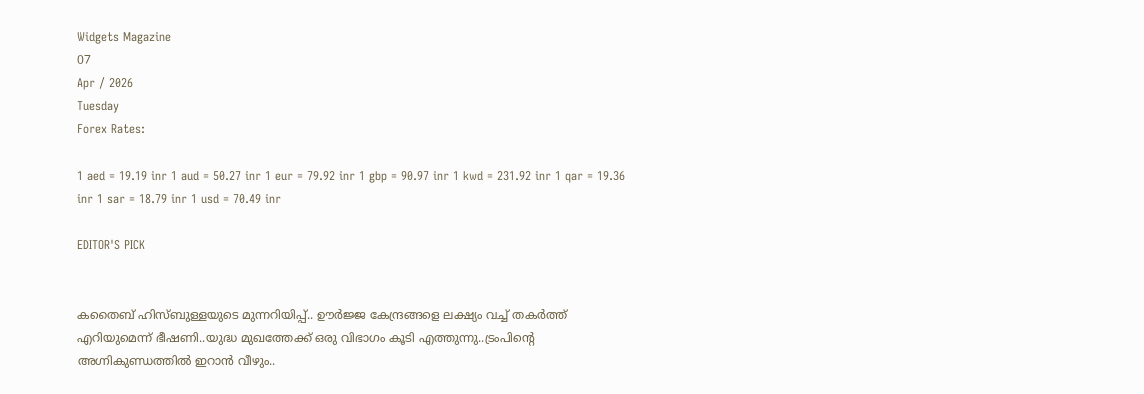Widgets Magazine
07
Apr / 2026
Tuesday
Forex Rates:

1 aed = 19.19 inr 1 aud = 50.27 inr 1 eur = 79.92 inr 1 gbp = 90.97 inr 1 kwd = 231.92 inr 1 qar = 19.36 inr 1 sar = 18.79 inr 1 usd = 70.49 inr

EDITOR'S PICK


കതൈബ് ഹിസ്ബുള്ളയുടെ മുന്നറിയിപ്പ്.. ഊര്‍ജ്ജ കേന്ദ്രങ്ങളെ ലക്ഷ്യം വച്ച് തകർത്ത് എറിയുമെന്ന് ഭീഷണി..യുദ്ധ മുഖത്തേക്ക് ഒരു വിഭാഗം കൂടി എത്തുന്നു..ട്രംപിന്റെ അഗ്നികുണ്ഡത്തിൽ ഇറാൻ വീഴും..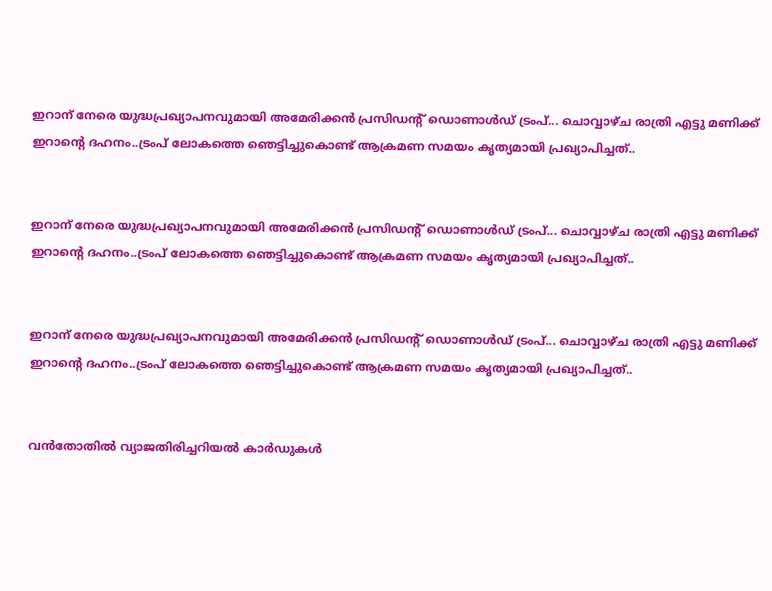ഇറാന് നേരെ യുദ്ധപ്രഖ്യാപനവുമായി അമേരിക്കന്‍ പ്രസിഡന്റ് ഡൊണാള്‍ഡ് ട്രംപ്... ചൊവ്വാഴ്ച രാത്രി എട്ടു മണിക്ക് ഇറാന്റെ ദഹനം..ട്രംപ് ലോകത്തെ ഞെട്ടിച്ചുകൊണ്ട് ആക്രമണ സമയം കൃത്യമായി പ്രഖ്യാപിച്ചത്..


ഇറാന് നേരെ യുദ്ധപ്രഖ്യാപനവുമായി അമേരിക്കന്‍ പ്രസിഡന്റ് ഡൊണാള്‍ഡ് ട്രംപ്... ചൊവ്വാഴ്ച രാത്രി എട്ടു മണിക്ക് ഇറാന്റെ ദഹനം..ട്രംപ് ലോകത്തെ ഞെട്ടിച്ചുകൊണ്ട് ആക്രമണ സമയം കൃത്യമായി പ്രഖ്യാപിച്ചത്..


ഇറാന് നേരെ യുദ്ധപ്രഖ്യാപനവുമായി അമേരിക്കന്‍ പ്രസിഡന്റ് ഡൊണാള്‍ഡ് ട്രംപ്... ചൊവ്വാഴ്ച രാത്രി എട്ടു മണിക്ക് ഇറാന്റെ ദഹനം..ട്രംപ് ലോകത്തെ ഞെട്ടിച്ചുകൊണ്ട് ആക്രമണ സമയം കൃത്യമായി പ്രഖ്യാപിച്ചത്..


വൻതോതിൽ വ്യാജതിരിച്ചറിയൽ കാർഡുകൾ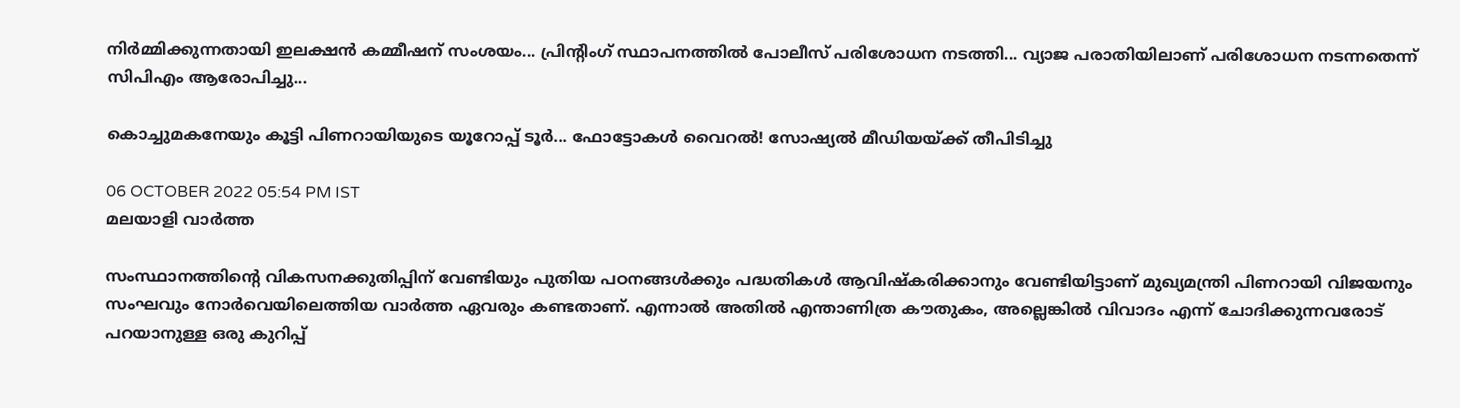നിർമ്മിക്കുന്നതായി ഇലക്ഷൻ കമ്മീഷന് സംശയം... പ്രിന്റിംഗ് സ്ഥാപനത്തിൽ പോലീസ് പരിശോധന നടത്തി... വ്യാജ പരാതിയിലാണ് പരിശോധന നടന്നതെന്ന് സിപിഎം ആരോപിച്ചു...

കൊച്ചുമകനേയും കൂട്ടി പിണറായിയുടെ യൂറോപ്പ് ടൂർ... ഫോട്ടോകൾ വൈറൽ! സോഷ്യൽ മീഡിയയ്ക്ക് തീപിടിച്ചു

06 OCTOBER 2022 05:54 PM IST
മലയാളി വാര്‍ത്ത

സംസ്ഥാനത്തിന്റെ വികസനക്കുതിപ്പിന് വേണ്ടിയും പുതിയ പഠനങ്ങൾക്കും പദ്ധതികൾ ആവിഷ്കരിക്കാനും വേണ്ടിയിട്ടാണ് മുഖ്യമന്ത്രി പിണറായി വിജയനും സംഘവും നോർവെയിലെത്തിയ വാർത്ത ഏവരും കണ്ടതാണ്. എന്നാൽ അതിൽ എന്താണിത്ര കൗതുകം, അല്ലെങ്കിൽ വിവാദം എന്ന് ചോദിക്കുന്നവരോട് പറയാനുള്ള ഒരു കുറിപ്പ്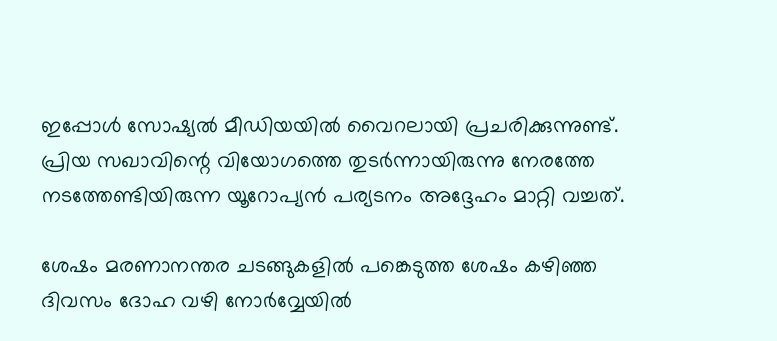ഇപ്പോൾ സോഷ്യൽ മീഡിയയിൽ വൈറലായി പ്രചരിക്കുന്നുണ്ട്. പ്രിയ സഖാവിന്റെ വിയോഗത്തെ തുടർന്നായിരുന്നു നേരത്തേ നടത്തേണ്ടിയിരുന്ന യൂറോപ്യൻ പര്യടനം അദ്ദേഹം മാറ്റി വച്ചത്.

ശേഷം മരണാനന്തര ചടങ്ങുകളിൽ പങ്കെടുത്ത ശേഷം കഴിഞ്ഞ ദിവസം ദോഹ വഴി നോർവ്വേയിൽ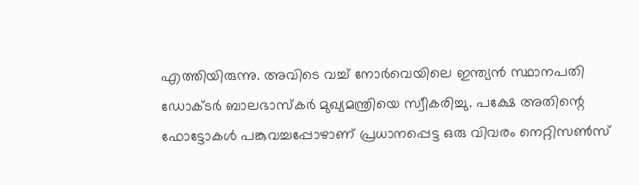എത്തിയിരുന്നു. അവിടെ വച്ച് നോർവെയിലെ ഇന്ത്യൻ സ്ഥാനപതി ഡോക്ടർ ബാലഭാസ്കർ മുഖ്യമന്ത്രിയെ സ്വീകരിച്ചു. പക്ഷേ അതിന്റെ ഫോട്ടോകൾ പങ്കുവച്ചപ്പോഴാണ് പ്രധാനപ്പെട്ട ഒരു വിവരം നെറ്റിസൺസ്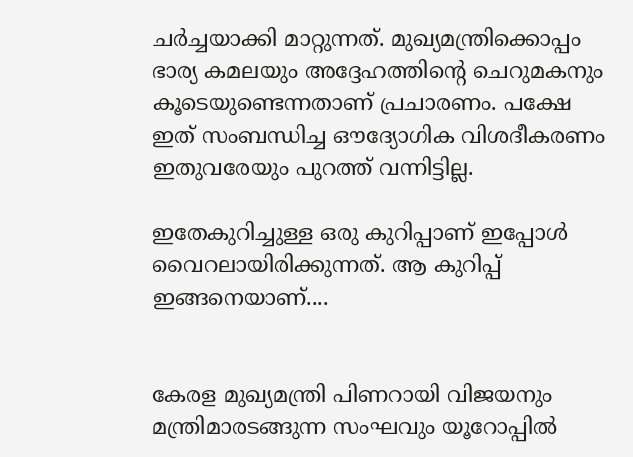ചർച്ചയാക്കി മാറ്റുന്നത്. മുഖ്യമന്ത്രിക്കൊപ്പം ഭാര്യ കമലയും അദ്ദേഹത്തിന്റെ ചെറുമകനും കൂടെയുണ്ടെന്നതാണ് പ്രചാരണം. പക്ഷേ ഇത് സംബന്ധിച്ച ഔദ്യോഗിക വിശദീകരണം ഇതുവരേയും പുറത്ത് വന്നിട്ടില്ല.

ഇതേകുറിച്ചുള്ള ഒരു കുറിപ്പാണ് ഇപ്പോൾ വൈറലായിരിക്കുന്നത്. ആ കുറിപ്പ് ഇങ്ങനെയാണ്....


കേരള മുഖ്യമന്ത്രി പിണറായി വിജയനും മന്ത്രിമാരടങ്ങുന്ന സംഘവും യൂറോപ്പിൽ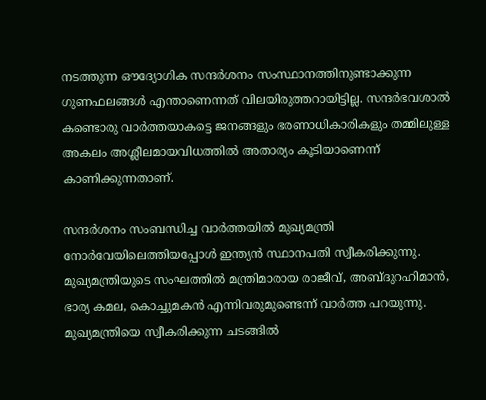നടത്തുന്ന ഔദ്യോഗിക സന്ദർശനം സംസ്ഥാനത്തിനുണ്ടാക്കുന്ന ഗുണഫലങ്ങൾ എന്താണെന്നത് വിലയിരുത്തറായിട്ടില്ല. സന്ദർഭവശാൽ കണ്ടൊരു വാർത്തയാകട്ടെ ജനങ്ങളും ഭരണാധികാരികളും തമ്മിലുള്ള അകലം അശ്ലീലമായവിധത്തിൽ അതാര്യം കൂടിയാണെന്ന് കാണിക്കുന്നതാണ്.

സന്ദർശനം സംബന്ധിച്ച വാർത്തയിൽ മുഖ്യമന്ത്രി നോർവേയിലെത്തിയപ്പോൾ ഇന്ത്യൻ സ്ഥാനപതി സ്വീകരിക്കുന്നു. മുഖ്യമന്ത്രിയുടെ സംഘത്തിൽ മന്ത്രിമാരായ രാജീവ്, അബ്ദുറഹിമാൻ, ഭാര്യ കമല, കൊച്ചുമകൻ എന്നിവരുമുണ്ടെന്ന് വാർത്ത പറയുന്നു. മുഖ്യമന്ത്രിയെ സ്വീകരിക്കുന്ന ചടങ്ങിൽ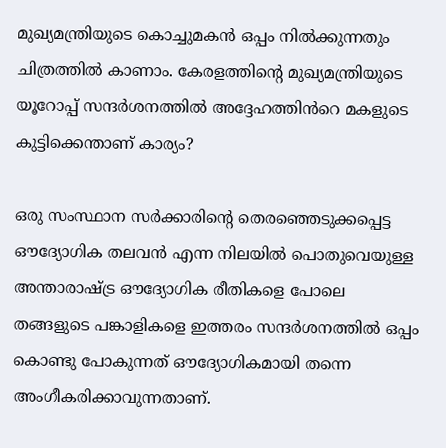മുഖ്യമന്ത്രിയുടെ കൊച്ചുമകൻ ഒപ്പം നിൽക്കുന്നതും ചിത്രത്തിൽ കാണാം. കേരളത്തിന്റെ മുഖ്യമന്ത്രിയുടെ യൂറോപ്പ് സന്ദർശനത്തിൽ അദ്ദേഹത്തിൻറെ മകളുടെ കുട്ടിക്കെന്താണ് കാര്യം?

ഒരു സംസ്ഥാന സർക്കാരിന്റെ തെരഞ്ഞെടുക്കപ്പെട്ട ഔദ്യോഗിക തലവൻ എന്ന നിലയിൽ പൊതുവെയുള്ള അന്താരാഷ്ട്ര ഔദ്യോഗിക രീതികളെ പോലെ തങ്ങളുടെ പങ്കാളികളെ ഇത്തരം സന്ദർശനത്തിൽ ഒപ്പം കൊണ്ടു പോകുന്നത് ഔദ്യോഗികമായി തന്നെ അംഗീകരിക്കാവുന്നതാണ്.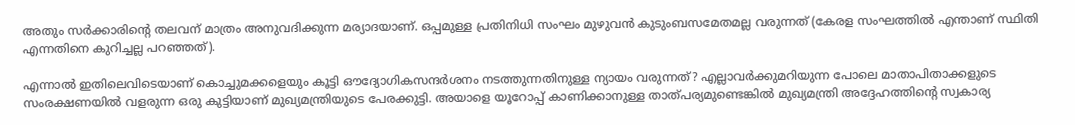അതും സർക്കാരിന്റെ തലവന് മാത്രം അനുവദിക്കുന്ന മര്യാദയാണ്. ഒപ്പമുള്ള പ്രതിനിധി സംഘം മുഴുവൻ കുടുംബസമേതമല്ല വരുന്നത് (കേരള സംഘത്തിൽ എന്താണ് സ്ഥിതി എന്നതിനെ കുറിച്ചല്ല പറഞ്ഞത്).

എന്നാൽ ഇതിലെവിടെയാണ് കൊച്ചുമക്കളെയും കൂട്ടി ഔദ്യോഗികസന്ദർശനം നടത്തുന്നതിനുള്ള ന്യായം വരുന്നത്? എല്ലാവർക്കുമറിയുന്ന പോലെ മാതാപിതാക്കളുടെ സംരക്ഷണയിൽ വളരുന്ന ഒരു കുട്ടിയാണ് മുഖ്യമന്ത്രിയുടെ പേരക്കുട്ടി. അയാളെ യൂറോപ്പ് കാണിക്കാനുള്ള താത്പര്യമുണ്ടെങ്കിൽ മുഖ്യമന്ത്രി അദ്ദേഹത്തിന്റെ സ്വകാര്യ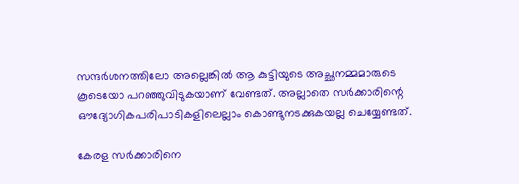സന്ദർശനത്തിലോ അല്ലെങ്കിൽ ആ കുട്ടിയുടെ അച്ഛനമ്മമാരുടെ കൂടെയോ പറഞ്ഞുവിടുകയാണ് വേണ്ടത്. അല്ലാതെ സർക്കാരിന്റെ ഔദ്യോഗികപരിപാടികളിലെല്ലാം കൊണ്ടുനടക്കുകയല്ല ചെയ്യേണ്ടത്.

കേരള സർക്കാരിനെ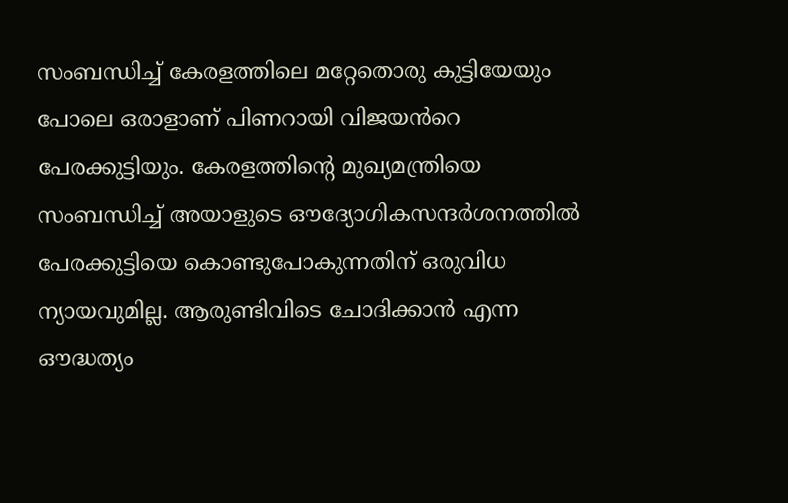സംബന്ധിച്ച് കേരളത്തിലെ മറ്റേതൊരു കുട്ടിയേയും പോലെ ഒരാളാണ് പിണറായി വിജയൻറെ പേരക്കുട്ടിയും. കേരളത്തിന്റെ മുഖ്യമന്ത്രിയെ സംബന്ധിച്ച് അയാളുടെ ഔദ്യോഗികസന്ദർശനത്തിൽ പേരക്കുട്ടിയെ കൊണ്ടുപോകുന്നതിന് ഒരുവിധ ന്യായവുമില്ല. ആരുണ്ടിവിടെ ചോദിക്കാൻ എന്ന ഔദ്ധത്യം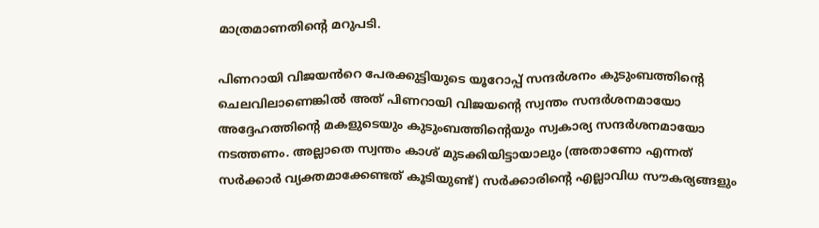മാത്രമാണതിന്റെ മറുപടി.

പിണറായി വിജയൻറെ പേരക്കുട്ടിയുടെ യൂറോപ്പ് സന്ദർശനം കുടുംബത്തിന്റെ ചെലവിലാണെങ്കിൽ അത് പിണറായി വിജയൻ്റെ സ്വന്തം സന്ദർശനമായോ അദ്ദേഹത്തിന്റെ മകളുടെയും കുടുംബത്തിന്റെയും സ്വകാര്യ സന്ദർശനമായോ നടത്തണം. അല്ലാതെ സ്വന്തം കാശ് മുടക്കിയിട്ടായാലും (അതാണോ എന്നത് സർക്കാർ വ്യക്തമാക്കേണ്ടത് കൂടിയുണ്ട്) സർക്കാരിന്റെ എല്ലാവിധ സൗകര്യങ്ങളും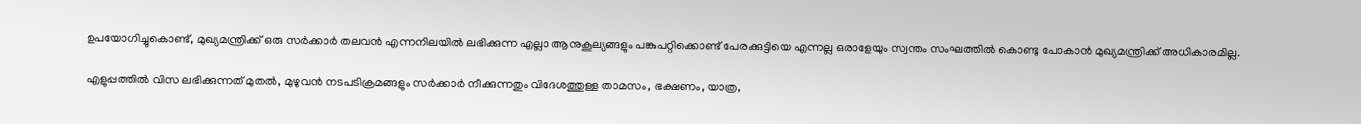ഉപയോഗിച്ചുകൊണ്ട്, മുഖ്യമന്ത്രിക്ക് ഒരു സർക്കാർ തലവൻ എന്നനിലയിൽ ലഭിക്കുന്ന എല്ലാ ആനുകൂല്യങ്ങളും പങ്കുപറ്റിക്കൊണ്ട് പേരക്കുട്ടിയെ എന്നല്ല ഒരാളേയും സ്വന്തം സംഘത്തിൽ കൊണ്ടു പോകാൻ മുഖ്യമന്ത്രിക്ക് അധികാരമില്ല.

എളുപ്പത്തിൽ വിസ ലഭിക്കുന്നത് മുതൽ, മുഴുവൻ നടപടിക്രമങ്ങളും സർക്കാർ നീക്കുന്നതും വിദേശത്തുള്ള താമസം, ഭക്ഷണം, യാത്ര,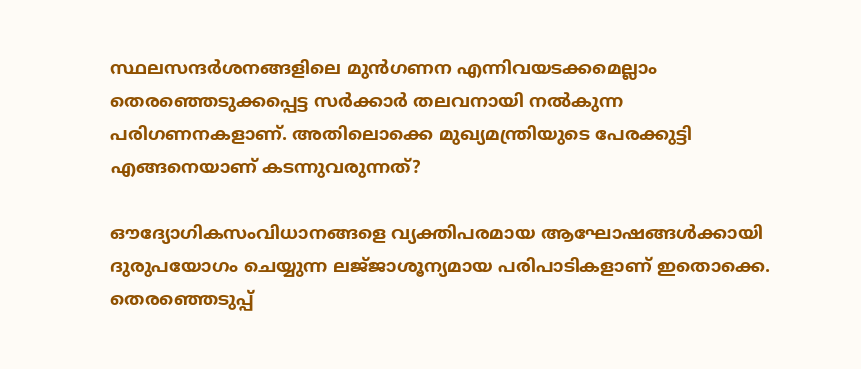സ്ഥലസന്ദർശനങ്ങളിലെ മുൻഗണന എന്നിവയടക്കമെല്ലാം തെരഞ്ഞെടുക്കപ്പെട്ട സർക്കാർ തലവനായി നൽകുന്ന പരിഗണനകളാണ്. അതിലൊക്കെ മുഖ്യമന്ത്രിയുടെ പേരക്കുട്ടി എങ്ങനെയാണ് കടന്നുവരുന്നത്?

ഔദ്യോഗികസംവിധാനങ്ങളെ വ്യക്തിപരമായ ആഘോഷങ്ങൾക്കായി ദുരുപയോഗം ചെയ്യുന്ന ലജ്‌ജാശൂന്യമായ പരിപാടികളാണ് ഇതൊക്കെ. തെരഞ്ഞെടുപ്പ്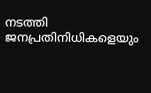നടത്തി ജനപ്രതിനിധികളെയും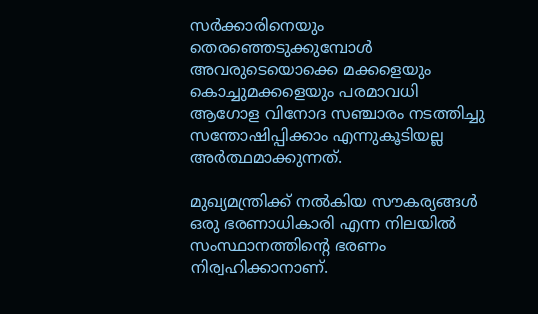സർക്കാരിനെയും തെരഞ്ഞെടുക്കുമ്പോൾ അവരുടെയൊക്കെ മക്കളെയും കൊച്ചുമക്കളെയും പരമാവധി ആഗോള വിനോദ സഞ്ചാരം നടത്തിച്ചു സന്തോഷിപ്പിക്കാം എന്നുകൂടിയല്ല അർത്ഥമാക്കുന്നത്.

മുഖ്യമന്ത്രിക്ക് നൽകിയ സൗകര്യങ്ങൾ ഒരു ഭരണാധികാരി എന്ന നിലയിൽ സംസ്ഥാനത്തിന്റെ ഭരണം നിര്വഹിക്കാനാണ്.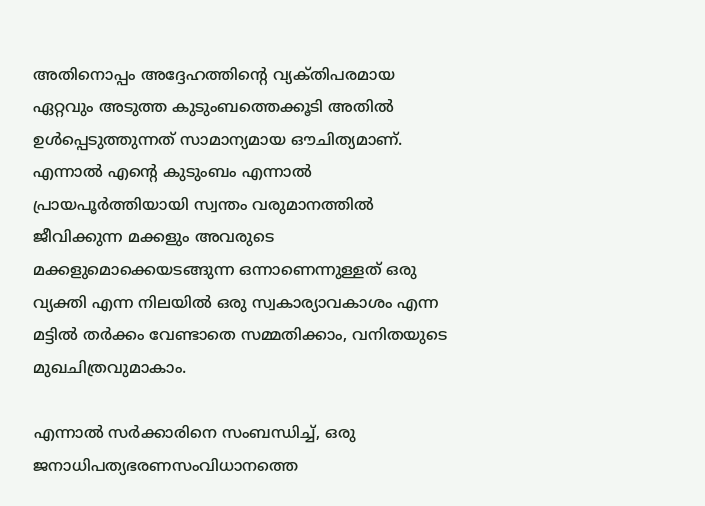അതിനൊപ്പം അദ്ദേഹത്തിന്റെ വ്യക്‌തിപരമായ ഏറ്റവും അടുത്ത കുടുംബത്തെക്കൂടി അതിൽ ഉൾപ്പെടുത്തുന്നത് സാമാന്യമായ ഔചിത്യമാണ്. എന്നാൽ എന്റെ കുടുംബം എന്നാൽ പ്രായപൂർത്തിയായി സ്വന്തം വരുമാനത്തിൽ ജീവിക്കുന്ന മക്കളും അവരുടെ മക്കളുമൊക്കെയടങ്ങുന്ന ഒന്നാണെന്നുള്ളത് ഒരു വ്യക്തി എന്ന നിലയിൽ ഒരു സ്വകാര്യാവകാശം എന്ന മട്ടിൽ തർക്കം വേണ്ടാതെ സമ്മതിക്കാം, വനിതയുടെ മുഖചിത്രവുമാകാം.

എന്നാൽ സർക്കാരിനെ സംബന്ധിച്ച്, ഒരു ജനാധിപത്യഭരണസംവിധാനത്തെ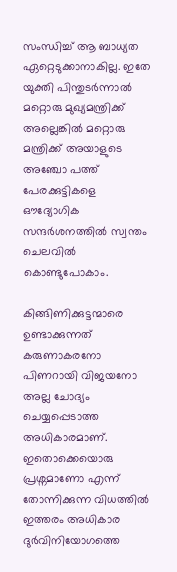സംന്ധിച്ച് ആ ബാധ്യത ഏറ്റെടുക്കാനാകില്ല. ഇതേ യുക്തി പിന്തുടർന്നാൽ മറ്റൊരു മുഖ്യമന്ത്രിക്ക് അല്ലെങ്കിൽ മറ്റൊരു മന്ത്രിക്ക് അയാളുടെ അഞ്ചോ പത്ത് പേരക്കുട്ടികളെ ഔദ്യോഗിക സന്ദർശനത്തിൽ സ്വന്തം ചെലവിൽ കൊണ്ടുപോകാം.

കിങ്ങിണിക്കുട്ടന്മാരെ ഉണ്ടാക്കുന്നത് കരുണാകരനോ പിണറായി വിജയനോ അല്ല ചോദ്യം ചെയ്യപ്പെടാത്ത അധികാരമാണ്. ഇതൊക്കെയൊരു പ്രശ്നമാണോ എന്ന് തോന്നിക്കുന്ന വിധത്തിൽ ഇത്തരം അധികാര ദുർവിനിയോഗത്തെ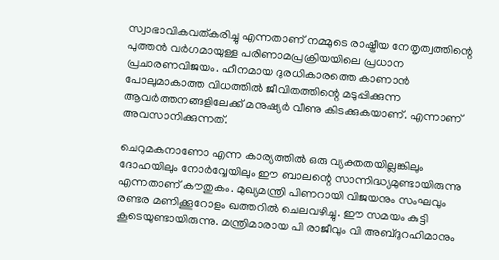സ്വാഭാവികവത്കരിച്ചു എന്നതാണ് നമ്മുടെ രാഷ്ട്രീയ നേതൃത്വത്തിന്റെ പുത്തൻ വർഗമായുള്ള പരിണാമപ്രക്രിയയിലെ പ്രധാന പ്രചാരണവിജയം. ഹീനമായ ദുരധികാരത്തെ കാണാൻ പോലുമാകാത്ത വിധത്തിൽ ജീവിതത്തിന്റെ മടുപ്പിക്കുന്ന ആവർത്തനങ്ങളിലേക്ക് മനുഷ്യർ വീണു കിടക്കുകയാണ്. എന്നാണ് അവസാനിക്കുന്നത്.

ചെറുമകനാണോ എന്ന കാര്യത്തിൽ ഒരു വ്യക്തതയില്ലങ്കിലും ദോഹയിലും നോർവ്വേയിലും ഈ ബാലന്റെ സാന്നിദ്ധ്യമുണ്ടായിരുന്നു എന്നതാണ് കൗതുകം. മുഖ്യമന്ത്രി പിണറായി വിജയനും സംഘവും രണ്ടര മണിക്കൂറോളം ഖത്തറിൽ ചെലവഴിച്ചു. ഈ സമയം കുട്ടി കൂടെയുണ്ടായിരുന്നു. മന്ത്രിമാരായ പി രാജീവും വി അബ്ദുറഹിമാനും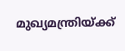മുഖ്യമന്ത്രിയ്ക്ക്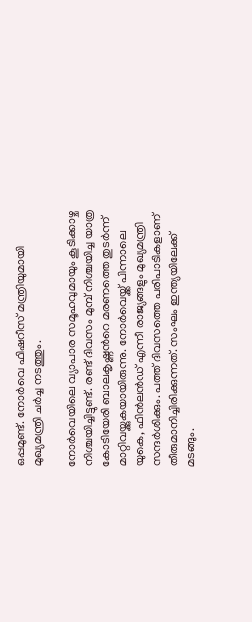ഒപ്പമുണ്ട്. നോർവെ ഫിഷറീസ് മന്ത്രിയുമായി മുഖ്യമന്ത്രി ചർച്ച നടത്തും.

നോർവെയിലെ വ്യാപാര സമൂഹവുമായും കൂടിക്കാഴ്ച നിശ്ചയിച്ചിട്ടുണ്ട്. രണ്ട് ദിവസം മുമ്പ് നിശ്ചയിച്ച യാത്ര കോടിയേരി ബാലകൃഷ്ണൻറെ മരണത്തെ തുടർന്ന് മാറ്റിവയ്ക്കുകയായിരുന്നു. നോർവെയ്ക്ക് പിന്നാലെ യുകെ, ഫിൻലൻഡ് എന്നീ രാജ്യങ്ങളും മുഖ്യമന്ത്രി സന്ദർശിക്കും. പത്ത് ദിവസത്തെ പരിപാടികളാണ് തീരുമാനിച്ചിരിക്കുന്നത്. സംഘം ഇന്ത്യയിലേക്ക് മടങ്ങും.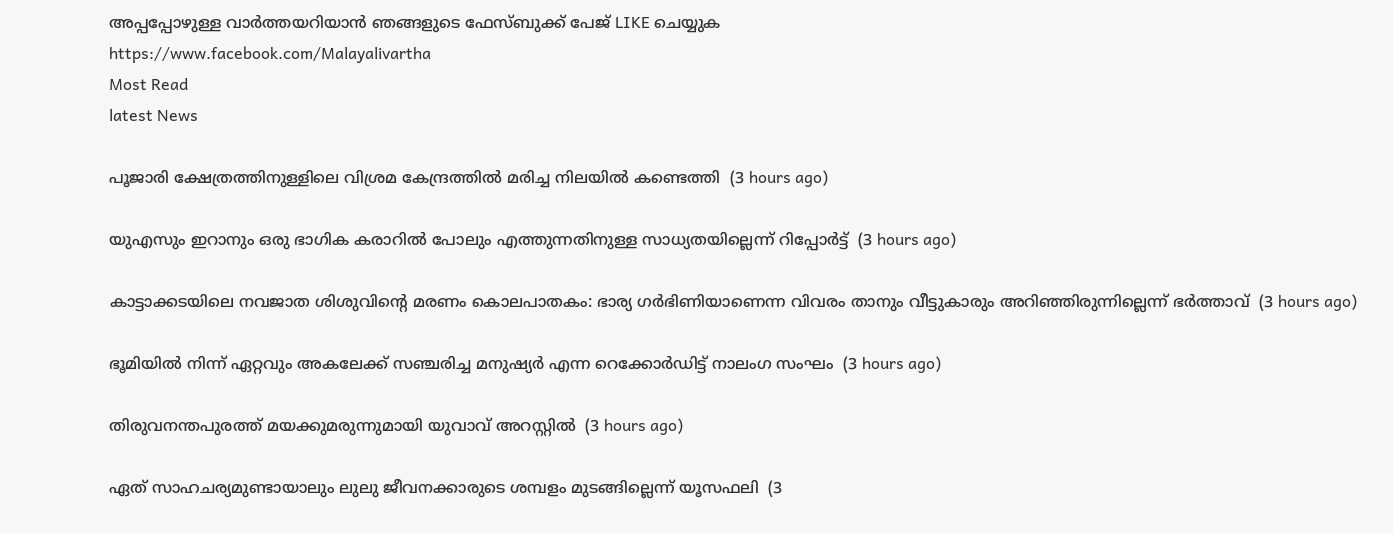അപ്പപ്പോഴുള്ള വാര്‍ത്തയറിയാന്‍ ഞങ്ങളുടെ ഫേസ്‌ബുക്ക്‌ പേജ് LIKE ചെയ്യുക
https://www.facebook.com/Malayalivartha
Most Read
latest News

പൂജാരി ക്ഷേത്രത്തിനുള്ളിലെ വിശ്രമ കേന്ദ്രത്തില്‍ മരിച്ച നിലയില്‍ കണ്ടെത്തി  (3 hours ago)

യുഎസും ഇറാനും ഒരു ഭാഗിക കരാറില്‍ പോലും എത്തുന്നതിനുള്ള സാധ്യതയില്ലെന്ന് റിപ്പോര്‍ട്ട്  (3 hours ago)

കാട്ടാക്കടയിലെ നവജാത ശിശുവിന്റെ മരണം കൊലപാതകം: ഭാര്യ ഗര്‍ഭിണിയാണെന്ന വിവരം താനും വീട്ടുകാരും അറിഞ്ഞിരുന്നില്ലെന്ന് ഭര്‍ത്താവ്  (3 hours ago)

ഭൂമിയില്‍ നിന്ന് ഏറ്റവും അകലേക്ക് സഞ്ചരിച്ച മനുഷ്യര്‍ എന്ന റെക്കോര്‍ഡിട്ട് നാലംഗ സംഘം  (3 hours ago)

തിരുവനന്തപുരത്ത് മയക്കുമരുന്നുമായി യുവാവ് അറസ്റ്റില്‍  (3 hours ago)

ഏത് സാഹചര്യമുണ്ടായാലും ലുലു ജീവനക്കാരുടെ ശമ്പളം മുടങ്ങില്ലെന്ന് യൂസഫലി  (3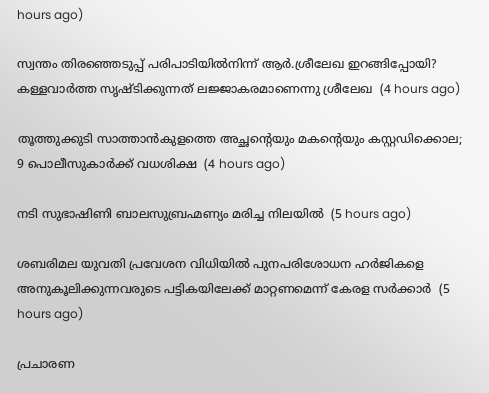hours ago)

സ്വന്തം തിരഞ്ഞെടുപ്പ് പരിപാടിയില്‍നിന്ന് ആര്‍.ശ്രീലേഖ ഇറങ്ങിപ്പോയി? കള്ളവാര്‍ത്ത സൃഷ്ടിക്കുന്നത് ലജ്ജാകരമാണെന്നു ശ്രീലേഖ  (4 hours ago)

തൂത്തുക്കുടി സാത്താന്‍കുളത്തെ അച്ഛന്റെയും മകന്റെയും കസ്റ്റഡിക്കൊല; 9 പൊലീസുകാര്‍ക്ക് വധശിക്ഷ  (4 hours ago)

നടി സുഭാഷിണി ബാലസുബ്രഹ്മണ്യം മരിച്ച നിലയില്‍  (5 hours ago)

ശബരിമല യുവതി പ്രവേശന വിധിയില്‍ പുനപരിശോധന ഹര്‍ജികളെ അനുകൂലിക്കുന്നവരുടെ പട്ടികയിലേക്ക് മാറ്റണമെന്ന് കേരള സര്‍ക്കാര്‍  (5 hours ago)

പ്രചാരണ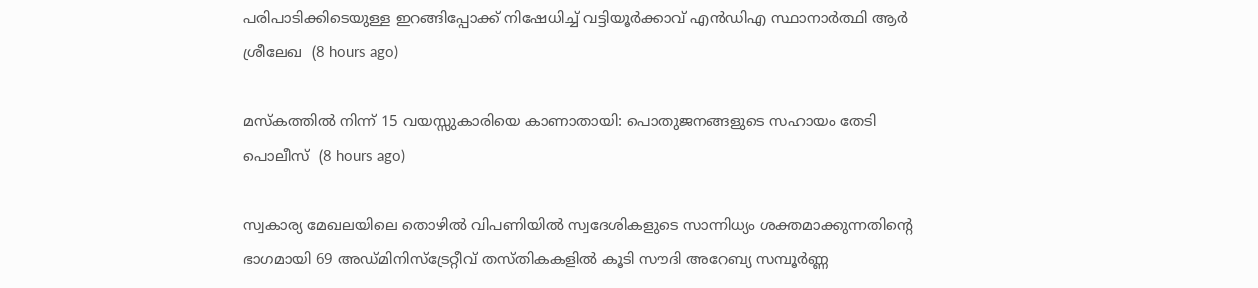പരിപാടിക്കിടെയുള്ള ഇറങ്ങിപ്പോക്ക് നിഷേധിച്ച് വട്ടിയൂർക്കാവ് എൻഡിഎ സ്ഥാനാർത്ഥി ആർ ശ്രീലേഖ  (8 hours ago)

മസ്‌കത്തില്‍ നിന്ന് 15 വയസ്സുകാരിയെ കാണാതായി: പൊതുജനങ്ങളുടെ സഹായം തേടി പൊലീസ്  (8 hours ago)

സ്വകാര്യ മേഖലയിലെ തൊഴിൽ വിപണിയിൽ സ്വദേശികളുടെ സാന്നിധ്യം ശക്തമാക്കുന്നതിന്റെ ഭാഗമായി 69 അഡ്മിനിസ്ട്രേറ്റീവ് തസ്തികകളിൽ കൂടി സൗദി അറേബ്യ സമ്പൂർണ്ണ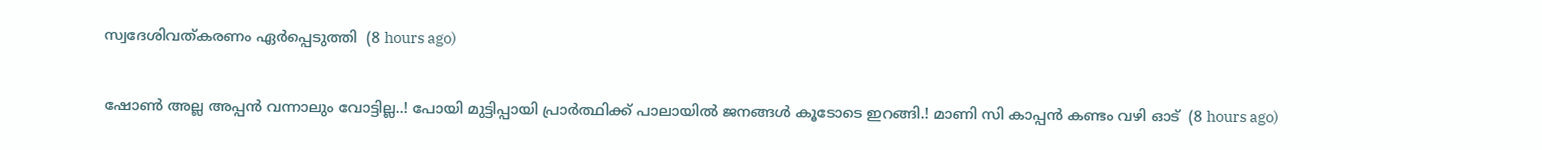സ്വദേശിവത്കരണം ഏർപ്പെടുത്തി  (8 hours ago)

ഷോൺ അല്ല അപ്പൻ വന്നാലും വോട്ടില്ല..! പോയി മുട്ടിപ്പായി പ്രാർത്ഥിക്ക് പാലായിൽ ജനങ്ങൾ കൂടോടെ ഇറങ്ങി.! മാണി സി കാപ്പൻ കണ്ടം വഴി ഓട്  (8 hours ago)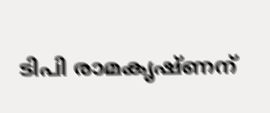ടിപി രാമകൃഷ്ണന്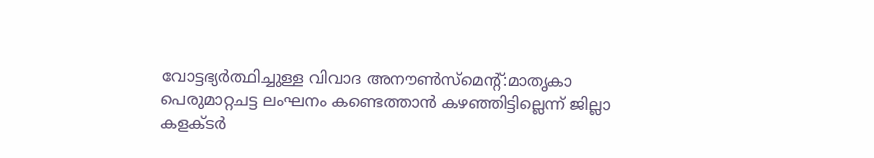വോട്ടഭ്യര്‍ത്ഥിച്ചുള്ള വിവാദ അനൗണ്‍സ്‌മെന്റ്:മാതൃകാ പെരുമാറ്റചട്ട ലംഘനം കണ്ടെത്താന്‍ കഴഞ്ഞിട്ടില്ലെന്ന് ജില്ലാ കളക്ടര്‍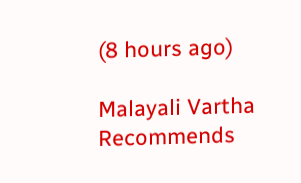(8 hours ago)

Malayali Vartha Recommends